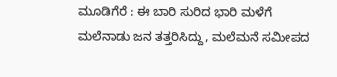ಮೂಡಿಗೆರೆ : ಈ ಬಾರಿ ಸುರಿದ ಭಾರಿ ಮಳೆಗೆ ಮಲೆನಾಡು ಜನ ತತ್ತರಿಸಿದ್ದು, ಮಲೆಮನೆ ಸಮೀಪದ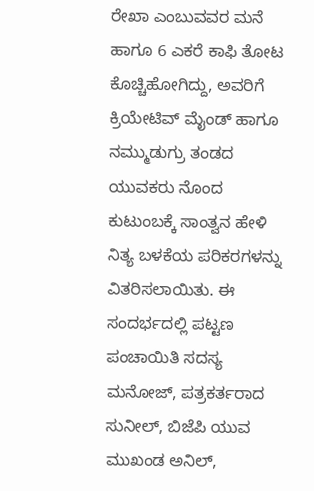ರೇಖಾ ಎಂಬುವವರ ಮನೆ ಹಾಗೂ 6 ಎಕರೆ ಕಾಫಿ ತೋಟ ಕೊಚ್ಚಿಹೋಗಿದ್ದು, ಅವರಿಗೆ ಕ್ರಿಯೇಟಿವ್ ಮೈಂಡ್ ಹಾಗೂ ನಮ್ಮುಡುಗ್ರು ತಂಡದ ಯುವಕರು ನೊಂದ ಕುಟುಂಬಕ್ಕೆ ಸಾಂತ್ವನ ಹೇಳಿ ನಿತ್ಯ ಬಳಕೆಯ ಪರಿಕರಗಳನ್ನು ವಿತರಿಸಲಾಯಿತು. ಈ ಸಂದರ್ಭದಲ್ಲಿ ಪಟ್ಟಣ ಪಂಚಾಯಿತಿ ಸದಸ್ಯ ಮನೋಜ್, ಪತ್ರಕರ್ತರಾದ ಸುನೀಲ್, ಬಿಜೆಪಿ ಯುವ ಮುಖಂಡ ಅನಿಲ್,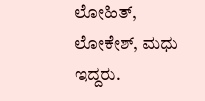ಲೋಹಿತ್, ಲೋಕೇಶ್, ಮಧು ಇದ್ದರು.